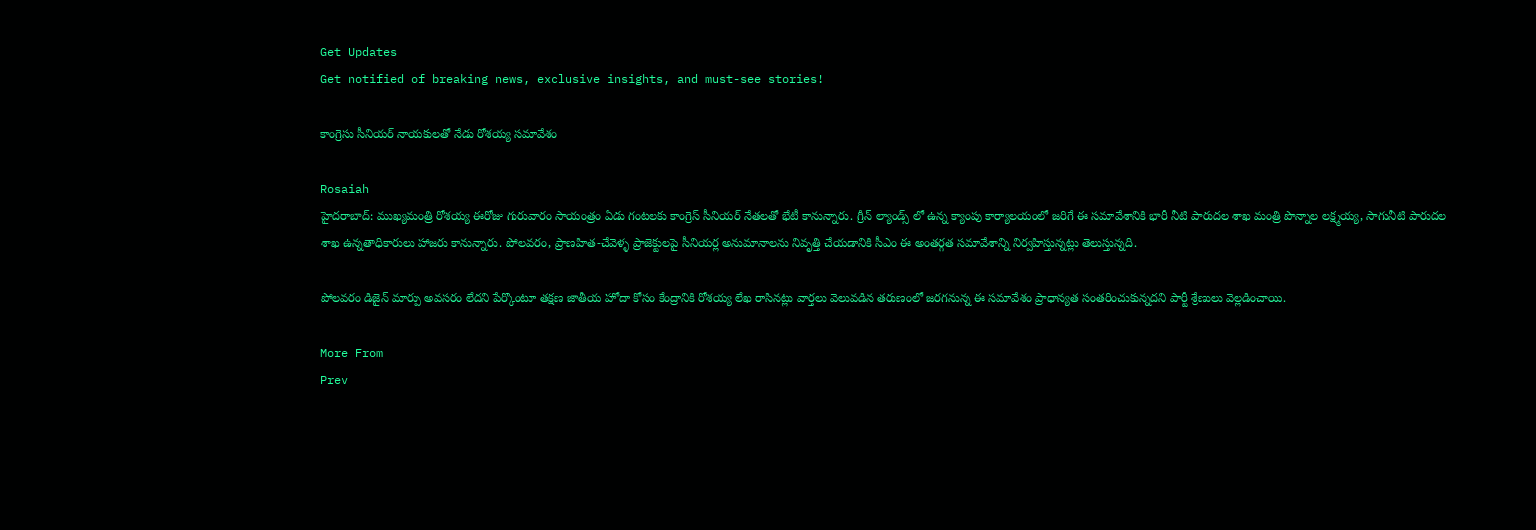Get Updates
Get notified of breaking news, exclusive insights, and must-see stories!

కాంగ్రెసు సీనియర్ నాయకులతో నేడు రోశయ్య సమావేశం

Rosaiah
హైదరాబాద్‌: ముఖ్యమంత్రి రోశయ్య ఈరోజు గురువారం సాయంత్రం ఏడు గంటలకు కాంగ్రెస్‌ సీనియర్‌ నేతలతో భేటీ కానున్నారు. గ్రీన్ ల్యాండ్స్ లో ఉన్న క్యాంపు కార్యాలయంలో జరిగే ఈ సమావేశానికి భారీ నీటి పారుదల శాఖ మంత్రి పొన్నాల లక్ష్మయ్య, సాగునీటి పారుదల శాఖ ఉన్నతాధికారులు హాజరు కానున్నారు. పోలవరం, ప్రాణహిత-చేవెళ్ళ ప్రాజెక్టులపై సీనియర్ల అనుమానాలను నివృత్తి చేయడానికి సీఎం ఈ అంతర్గత సమావేశాన్ని నిర్వహిస్తున్నట్లు తెలుస్తున్నది.

పోలవరం డిజైన్‌ మార్పు అవసరం లేదని పేర్కొంటూ తక్షణ జాతీయ హోదా కోసం కేంద్రానికి రోశయ్య లేఖ రాసినట్లు వార్తలు వెలువడిన తరుణంలో జరగనున్న ఈ సమావేశం ప్రాధాన్యత సంతరించుకున్నదని పార్టీ శ్రేణులు వెల్లడించాయి.

More From
Prev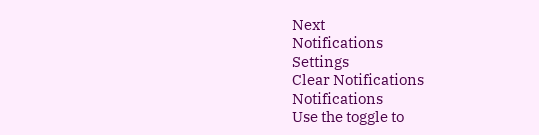Next
Notifications
Settings
Clear Notifications
Notifications
Use the toggle to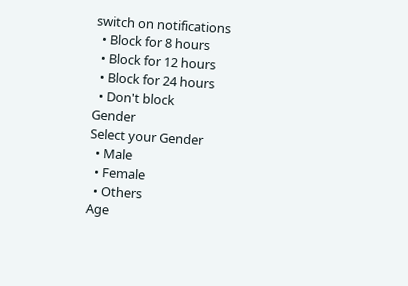switch on notifications
  • Block for 8 hours
  • Block for 12 hours
  • Block for 24 hours
  • Don't block
Gender
Select your Gender
  • Male
  • Female
  • Others
Age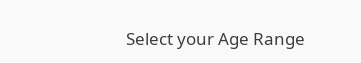Select your Age Range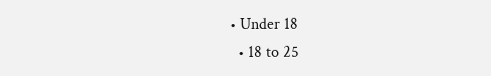• Under 18
  • 18 to 25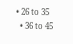• 26 to 35
  • 36 to 45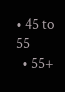• 45 to 55
  • 55+